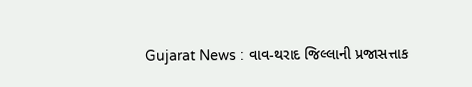Gujarat News : વાવ-થરાદ જિલ્લાની પ્રજાસત્તાક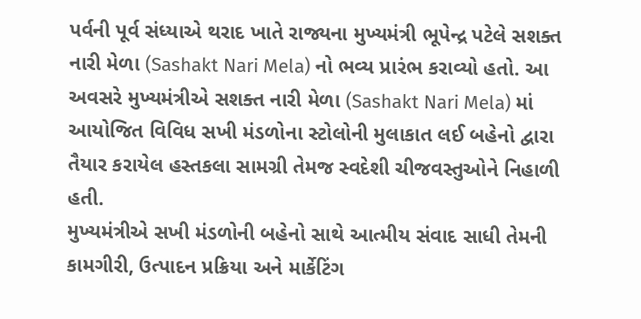પર્વની પૂર્વ સંધ્યાએ થરાદ ખાતે રાજ્યના મુખ્યમંત્રી ભૂપેન્દ્ર પટેલે સશક્ત નારી મેળા (Sashakt Nari Mela) નો ભવ્ય પ્રારંભ કરાવ્યો હતો. આ અવસરે મુખ્યમંત્રીએ સશક્ત નારી મેળા (Sashakt Nari Mela) માં આયોજિત વિવિધ સખી મંડળોના સ્ટોલોની મુલાકાત લઈ બહેનો દ્વારા તૈયાર કરાયેલ હસ્તકલા સામગ્રી તેમજ સ્વદેશી ચીજવસ્તુઓને નિહાળી હતી.
મુખ્યમંત્રીએ સખી મંડળોની બહેનો સાથે આત્મીય સંવાદ સાધી તેમની કામગીરી, ઉત્પાદન પ્રક્રિયા અને માર્કેટિંગ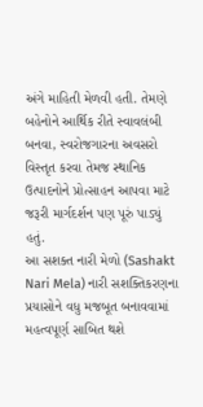અંગે માહિતી મેળવી હતી. તેમણે બહેનોને આર્થિક રીતે સ્વાવલંબી બનવા, સ્વરોજગારના અવસરો વિસ્તૃત કરવા તેમજ સ્થાનિક ઉત્પાદનોને પ્રોત્સાહન આપવા માટે જરૂરી માર્ગદર્શન પણ પૂરું પાડ્યું હતું.
આ સશક્ત નારી મેળો (Sashakt Nari Mela) નારી સશક્તિકરણના પ્રયાસોને વધુ મજબૂત બનાવવામાં મહત્વપૂર્ણ સાબિત થશે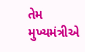તેમ મુખ્યમંત્રીએ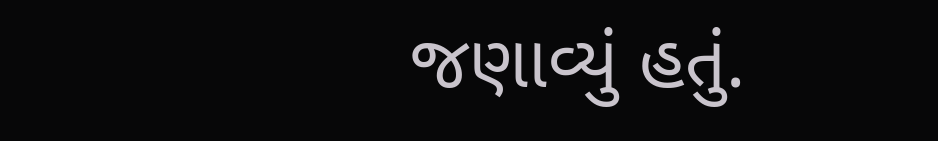જણાવ્યું હતું.